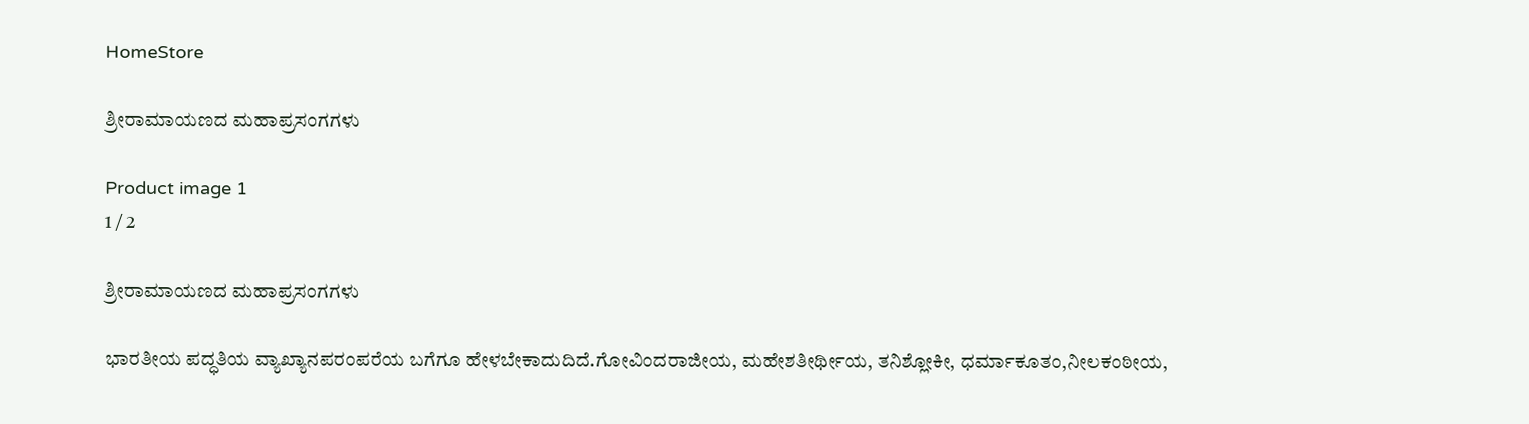HomeStore

ಶ್ರೀರಾಮಾಯಣದ ಮಹಾಪ್ರಸಂಗಗಳು

Product image 1
1 / 2

ಶ್ರೀರಾಮಾಯಣದ ಮಹಾಪ್ರಸಂಗಗಳು

ಭಾರತೀಯ ಪದ್ಧತಿಯ ವ್ಯಾಖ್ಯಾನಪರಂಪರೆಯ ಬಗೆಗೂ ಹೇಳಬೇಕಾದುದಿದೆ.ಗೋವಿಂದರಾಜೀಯ, ಮಹೇಶತೀರ್ಥೀಯ, ತನಿಶ್ಲೋಕೀ, ಧರ್ಮಾಕೂತಂ,ನೀಲಕಂಠೀಯ,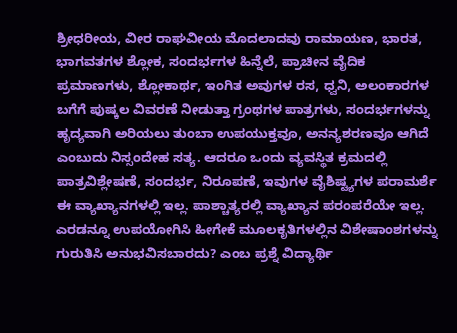ಶ್ರೀಧರೀಯ, ವೀರ ರಾಘವೀಯ ಮೊದಲಾದವು ರಾಮಾಯಣ, ಭಾರತ, ಭಾಗವತಗಳ ಶ್ಲೋಕ, ಸಂದರ್ಭಗಳ ಹಿನ್ನೆಲೆ, ಪ್ರಾಚೀನ ವೈದಿಕ ಪ್ರಮಾಣಗಳು, ಶ್ಲೋಕಾರ್ಥ, ಇಂಗಿತ ಅವುಗಳ ರಸ, ಧ್ವನಿ, ಅಲಂಕಾರಗಳ ಬಗೆಗೆ ಪುಷ್ಕಲ ವಿವರಣೆ ನೀಡುತ್ತಾ ಗ್ರಂಥಗಳ ಪಾತ್ರಗಳು, ಸಂದರ್ಭಗಳನ್ನು ಹೃದ್ಯವಾಗಿ ಅರಿಯಲು ತುಂಬಾ ಉಪಯುಕ್ತವೂ, ಅನನ್ಯಶರಣವೂ ಆಗಿದೆ ಎಂಬುದು ನಿಸ್ಸಂದೇಹ ಸತ್ಯ. ಆದರೂ ಒಂದು ವ್ಯವಸ್ಥಿತ ಕ್ರಮದಲ್ಲಿ ಪಾತ್ರವಿಶ್ಲೇಷಣೆ, ಸಂದರ್ಭ, ನಿರೂಪಣೆ, ಇವುಗಳ ವೈಶಿಷ್ಟ್ಯಗಳ ಪರಾಮರ್ಶೆ ಈ ವ್ಯಾಖ್ಯಾನಗಳಲ್ಲಿ ಇಲ್ಲ. ಪಾಶ್ಚಾತ್ಯರಲ್ಲಿ ವ್ಯಾಖ್ಯಾನ ಪರಂಪರೆಯೇ ಇಲ್ಲ. ಎರಡನ್ನೂ ಉಪಯೋಗಿಸಿ ಹೀಗೇಕೆ ಮೂಲಕೃತಿಗಳಲ್ಲಿನ ವಿಶೇಷಾಂಶಗಳನ್ನು ಗುರುತಿಸಿ ಅನುಭವಿಸಬಾರದು? ಎಂಬ ಪ್ರಶ್ನೆ ವಿದ್ಯಾರ್ಥಿ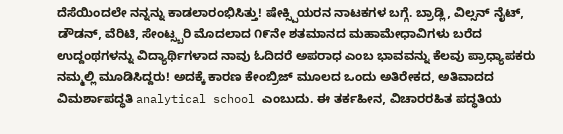ದೆಸೆಯಿಂದಲೇ ನನ್ನನ್ನು ಕಾಡಲಾರಂಭಿಸಿತ್ತು! ಷೇಕ್ಸ್ಪಿಯರನ ನಾಟಕಗಳ ಬಗ್ಗೆ. ಬ್ರಾಡ್ಲಿ, ವಿಲ್ಸನ್ ನೈಟ್, ಡೌಡನ್, ವೆರಿಟಿ, ಸೇಂಟ್ಸ್ಬರಿ ಮೊದಲಾದ ೧೯ನೇ ಶತಮಾನದ ಮಹಾಮೇಧಾವಿಗಳು ಬರೆದ ಉದ್ದಂಥಗಳನ್ನು ವಿದ್ಯಾರ್ಥಿಗಳಾದ ನಾವು ಓದಿದರೆ ಅಪರಾಧ ಎಂಬ ಭಾವವನ್ನು ಕೆಲವು ಪ್ರಾಧ್ಯಾಪಕರು ನಮ್ಮಲ್ಲಿ ಮೂಡಿಸಿದ್ದರು! ಅದಕ್ಕೆ ಕಾರಣ ಕೇಂಬ್ರಿಜ್ ಮೂಲದ ಒಂದು ಅತಿರೇಕದ, ಅತಿವಾದದ ವಿಮರ್ಶಾಪದ್ಧತಿ analytical school ಎಂಬುದು. ಈ ತರ್ಕಹೀನ, ವಿಚಾರರಹಿತ ಪದ್ಧತಿಯ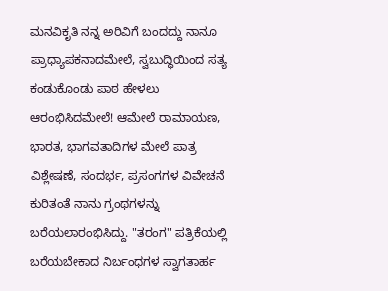ಮನವಿಕೃತಿ ನನ್ನ ಅರಿವಿಗೆ ಬಂದದ್ದು ನಾನೂ ಪ್ರಾಧ್ಯಾಪಕನಾದಮೇಲೆ, ಸ್ವಬುದ್ಧಿಯಿಂದ ಸತ್ಯ ಕಂಡುಕೊಂಡು ಪಾಠ ಹೇಳಲು ಆರಂಭಿಸಿದಮೇಲೆ! ಆಮೇಲೆ ರಾಮಾಯಣ, ಭಾರತ, ಭಾಗವತಾದಿಗಳ ಮೇಲೆ ಪಾತ್ರ ವಿಶ್ಲೇಷಣೆ, ಸಂದರ್ಭ, ಪ್ರಸಂಗಗಳ ವಿವೇಚನೆ ಕುರಿತಂತೆ ನಾನು ಗ್ರಂಥಗಳನ್ನು ಬರೆಯಲಾರಂಭಿಸಿದ್ದು. "ತರಂಗ" ಪತ್ರಿಕೆಯಲ್ಲಿ ಬರೆಯಬೇಕಾದ ನಿರ್ಬಂಧಗಳ ಸ್ವಾಗತಾರ್ಹ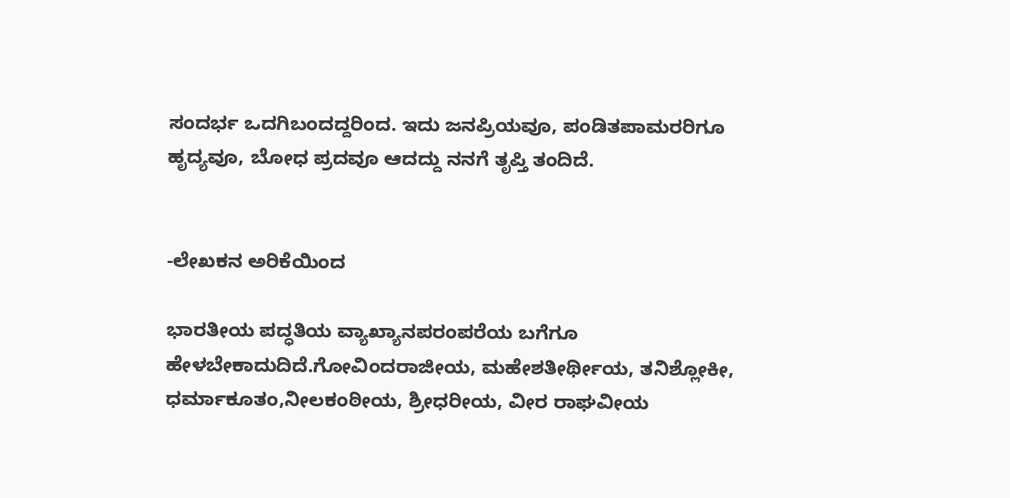ಸಂದರ್ಭ ಒದಗಿಬಂದದ್ದರಿಂದ. ಇದು ಜನಪ್ರಿಯವೂ, ಪಂಡಿತಪಾಮರರಿಗೂ ಹೃದ್ಯವೂ, ಬೋಧ ಪ್ರದವೂ ಆದದ್ದು ನನಗೆ ತೃಪ್ತಿ ತಂದಿದೆ.


-ಲೇಖಕನ ಅರಿಕೆಯಿಂದ

ಭಾರತೀಯ ಪದ್ಧತಿಯ ವ್ಯಾಖ್ಯಾನಪರಂಪರೆಯ ಬಗೆಗೂ ಹೇಳಬೇಕಾದುದಿದೆ.ಗೋವಿಂದರಾಜೀಯ, ಮಹೇಶತೀರ್ಥೀಯ, ತನಿಶ್ಲೋಕೀ, ಧರ್ಮಾಕೂತಂ,ನೀಲಕಂಠೀಯ, ಶ್ರೀಧರೀಯ, ವೀರ ರಾಘವೀಯ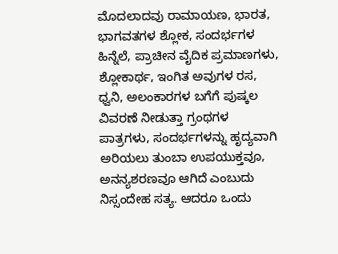ಮೊದಲಾದವು ರಾಮಾಯಣ, ಭಾರತ, ಭಾಗವತಗಳ ಶ್ಲೋಕ, ಸಂದರ್ಭಗಳ ಹಿನ್ನೆಲೆ, ಪ್ರಾಚೀನ ವೈದಿಕ ಪ್ರಮಾಣಗಳು, ಶ್ಲೋಕಾರ್ಥ, ಇಂಗಿತ ಅವುಗಳ ರಸ, ಧ್ವನಿ, ಅಲಂಕಾರಗಳ ಬಗೆಗೆ ಪುಷ್ಕಲ ವಿವರಣೆ ನೀಡುತ್ತಾ ಗ್ರಂಥಗಳ ಪಾತ್ರಗಳು, ಸಂದರ್ಭಗಳನ್ನು ಹೃದ್ಯವಾಗಿ ಅರಿಯಲು ತುಂಬಾ ಉಪಯುಕ್ತವೂ, ಅನನ್ಯಶರಣವೂ ಆಗಿದೆ ಎಂಬುದು ನಿಸ್ಸಂದೇಹ ಸತ್ಯ. ಆದರೂ ಒಂದು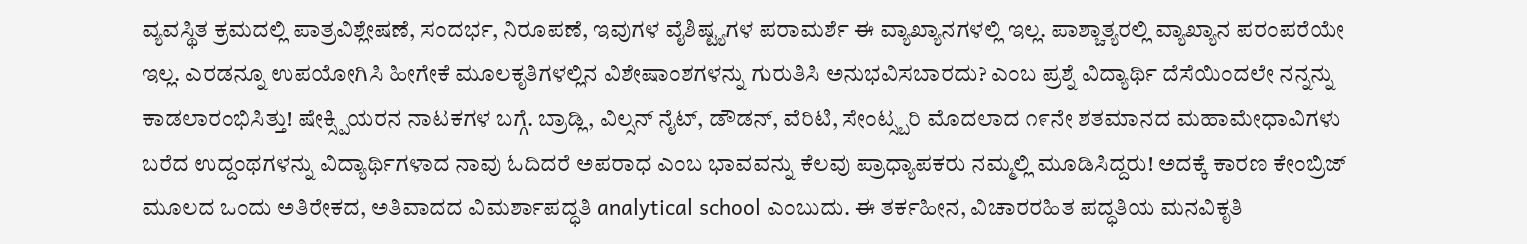ವ್ಯವಸ್ಥಿತ ಕ್ರಮದಲ್ಲಿ ಪಾತ್ರವಿಶ್ಲೇಷಣೆ, ಸಂದರ್ಭ, ನಿರೂಪಣೆ, ಇವುಗಳ ವೈಶಿಷ್ಟ್ಯಗಳ ಪರಾಮರ್ಶೆ ಈ ವ್ಯಾಖ್ಯಾನಗಳಲ್ಲಿ ಇಲ್ಲ. ಪಾಶ್ಚಾತ್ಯರಲ್ಲಿ ವ್ಯಾಖ್ಯಾನ ಪರಂಪರೆಯೇ ಇಲ್ಲ. ಎರಡನ್ನೂ ಉಪಯೋಗಿಸಿ ಹೀಗೇಕೆ ಮೂಲಕೃತಿಗಳಲ್ಲಿನ ವಿಶೇಷಾಂಶಗಳನ್ನು ಗುರುತಿಸಿ ಅನುಭವಿಸಬಾರದು? ಎಂಬ ಪ್ರಶ್ನೆ ವಿದ್ಯಾರ್ಥಿ ದೆಸೆಯಿಂದಲೇ ನನ್ನನ್ನು ಕಾಡಲಾರಂಭಿಸಿತ್ತು! ಷೇಕ್ಸ್ಪಿಯರನ ನಾಟಕಗಳ ಬಗ್ಗೆ. ಬ್ರಾಡ್ಲಿ, ವಿಲ್ಸನ್ ನೈಟ್, ಡೌಡನ್, ವೆರಿಟಿ, ಸೇಂಟ್ಸ್ಬರಿ ಮೊದಲಾದ ೧೯ನೇ ಶತಮಾನದ ಮಹಾಮೇಧಾವಿಗಳು ಬರೆದ ಉದ್ದಂಥಗಳನ್ನು ವಿದ್ಯಾರ್ಥಿಗಳಾದ ನಾವು ಓದಿದರೆ ಅಪರಾಧ ಎಂಬ ಭಾವವನ್ನು ಕೆಲವು ಪ್ರಾಧ್ಯಾಪಕರು ನಮ್ಮಲ್ಲಿ ಮೂಡಿಸಿದ್ದರು! ಅದಕ್ಕೆ ಕಾರಣ ಕೇಂಬ್ರಿಜ್ ಮೂಲದ ಒಂದು ಅತಿರೇಕದ, ಅತಿವಾದದ ವಿಮರ್ಶಾಪದ್ಧತಿ analytical school ಎಂಬುದು. ಈ ತರ್ಕಹೀನ, ವಿಚಾರರಹಿತ ಪದ್ಧತಿಯ ಮನವಿಕೃತಿ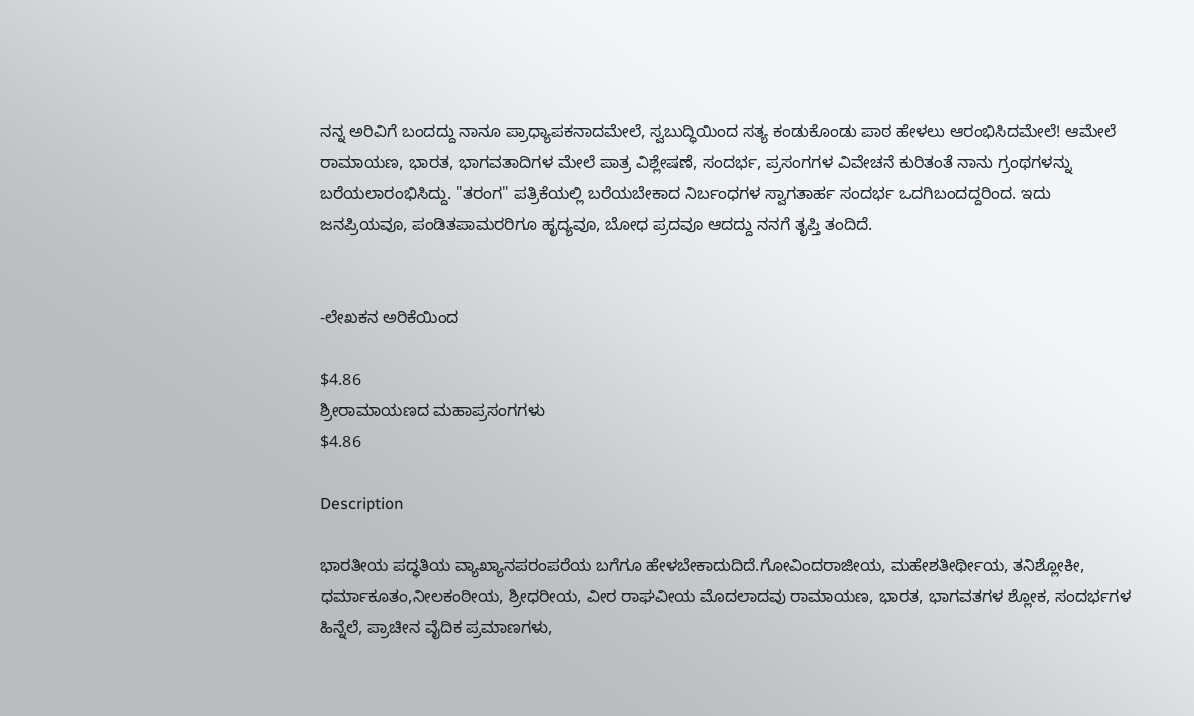ನನ್ನ ಅರಿವಿಗೆ ಬಂದದ್ದು ನಾನೂ ಪ್ರಾಧ್ಯಾಪಕನಾದಮೇಲೆ, ಸ್ವಬುದ್ಧಿಯಿಂದ ಸತ್ಯ ಕಂಡುಕೊಂಡು ಪಾಠ ಹೇಳಲು ಆರಂಭಿಸಿದಮೇಲೆ! ಆಮೇಲೆ ರಾಮಾಯಣ, ಭಾರತ, ಭಾಗವತಾದಿಗಳ ಮೇಲೆ ಪಾತ್ರ ವಿಶ್ಲೇಷಣೆ, ಸಂದರ್ಭ, ಪ್ರಸಂಗಗಳ ವಿವೇಚನೆ ಕುರಿತಂತೆ ನಾನು ಗ್ರಂಥಗಳನ್ನು ಬರೆಯಲಾರಂಭಿಸಿದ್ದು. "ತರಂಗ" ಪತ್ರಿಕೆಯಲ್ಲಿ ಬರೆಯಬೇಕಾದ ನಿರ್ಬಂಧಗಳ ಸ್ವಾಗತಾರ್ಹ ಸಂದರ್ಭ ಒದಗಿಬಂದದ್ದರಿಂದ. ಇದು ಜನಪ್ರಿಯವೂ, ಪಂಡಿತಪಾಮರರಿಗೂ ಹೃದ್ಯವೂ, ಬೋಧ ಪ್ರದವೂ ಆದದ್ದು ನನಗೆ ತೃಪ್ತಿ ತಂದಿದೆ.


-ಲೇಖಕನ ಅರಿಕೆಯಿಂದ

$4.86
ಶ್ರೀರಾಮಾಯಣದ ಮಹಾಪ್ರಸಂಗಗಳು
$4.86

Description

ಭಾರತೀಯ ಪದ್ಧತಿಯ ವ್ಯಾಖ್ಯಾನಪರಂಪರೆಯ ಬಗೆಗೂ ಹೇಳಬೇಕಾದುದಿದೆ.ಗೋವಿಂದರಾಜೀಯ, ಮಹೇಶತೀರ್ಥೀಯ, ತನಿಶ್ಲೋಕೀ, ಧರ್ಮಾಕೂತಂ,ನೀಲಕಂಠೀಯ, ಶ್ರೀಧರೀಯ, ವೀರ ರಾಘವೀಯ ಮೊದಲಾದವು ರಾಮಾಯಣ, ಭಾರತ, ಭಾಗವತಗಳ ಶ್ಲೋಕ, ಸಂದರ್ಭಗಳ ಹಿನ್ನೆಲೆ, ಪ್ರಾಚೀನ ವೈದಿಕ ಪ್ರಮಾಣಗಳು,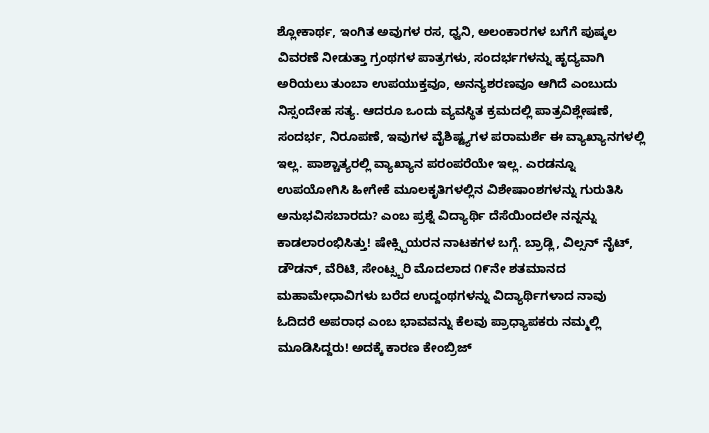ಶ್ಲೋಕಾರ್ಥ, ಇಂಗಿತ ಅವುಗಳ ರಸ, ಧ್ವನಿ, ಅಲಂಕಾರಗಳ ಬಗೆಗೆ ಪುಷ್ಕಲ ವಿವರಣೆ ನೀಡುತ್ತಾ ಗ್ರಂಥಗಳ ಪಾತ್ರಗಳು, ಸಂದರ್ಭಗಳನ್ನು ಹೃದ್ಯವಾಗಿ ಅರಿಯಲು ತುಂಬಾ ಉಪಯುಕ್ತವೂ, ಅನನ್ಯಶರಣವೂ ಆಗಿದೆ ಎಂಬುದು ನಿಸ್ಸಂದೇಹ ಸತ್ಯ. ಆದರೂ ಒಂದು ವ್ಯವಸ್ಥಿತ ಕ್ರಮದಲ್ಲಿ ಪಾತ್ರವಿಶ್ಲೇಷಣೆ, ಸಂದರ್ಭ, ನಿರೂಪಣೆ, ಇವುಗಳ ವೈಶಿಷ್ಟ್ಯಗಳ ಪರಾಮರ್ಶೆ ಈ ವ್ಯಾಖ್ಯಾನಗಳಲ್ಲಿ ಇಲ್ಲ. ಪಾಶ್ಚಾತ್ಯರಲ್ಲಿ ವ್ಯಾಖ್ಯಾನ ಪರಂಪರೆಯೇ ಇಲ್ಲ. ಎರಡನ್ನೂ ಉಪಯೋಗಿಸಿ ಹೀಗೇಕೆ ಮೂಲಕೃತಿಗಳಲ್ಲಿನ ವಿಶೇಷಾಂಶಗಳನ್ನು ಗುರುತಿಸಿ ಅನುಭವಿಸಬಾರದು? ಎಂಬ ಪ್ರಶ್ನೆ ವಿದ್ಯಾರ್ಥಿ ದೆಸೆಯಿಂದಲೇ ನನ್ನನ್ನು ಕಾಡಲಾರಂಭಿಸಿತ್ತು! ಷೇಕ್ಸ್ಪಿಯರನ ನಾಟಕಗಳ ಬಗ್ಗೆ. ಬ್ರಾಡ್ಲಿ, ವಿಲ್ಸನ್ ನೈಟ್, ಡೌಡನ್, ವೆರಿಟಿ, ಸೇಂಟ್ಸ್ಬರಿ ಮೊದಲಾದ ೧೯ನೇ ಶತಮಾನದ ಮಹಾಮೇಧಾವಿಗಳು ಬರೆದ ಉದ್ದಂಥಗಳನ್ನು ವಿದ್ಯಾರ್ಥಿಗಳಾದ ನಾವು ಓದಿದರೆ ಅಪರಾಧ ಎಂಬ ಭಾವವನ್ನು ಕೆಲವು ಪ್ರಾಧ್ಯಾಪಕರು ನಮ್ಮಲ್ಲಿ ಮೂಡಿಸಿದ್ದರು! ಅದಕ್ಕೆ ಕಾರಣ ಕೇಂಬ್ರಿಜ್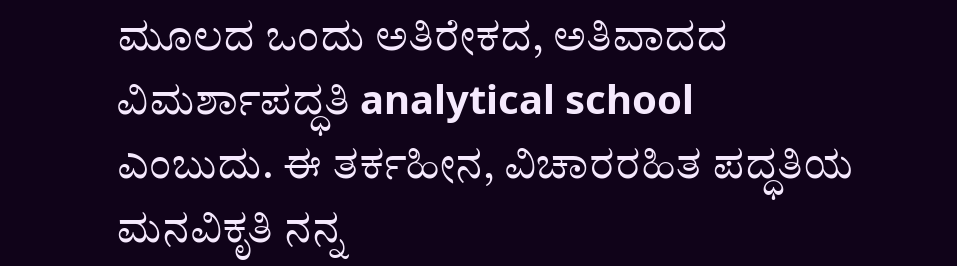ಮೂಲದ ಒಂದು ಅತಿರೇಕದ, ಅತಿವಾದದ ವಿಮರ್ಶಾಪದ್ಧತಿ analytical school ಎಂಬುದು. ಈ ತರ್ಕಹೀನ, ವಿಚಾರರಹಿತ ಪದ್ಧತಿಯ ಮನವಿಕೃತಿ ನನ್ನ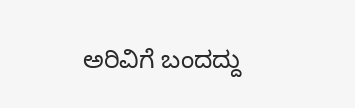ಅರಿವಿಗೆ ಬಂದದ್ದು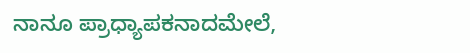ನಾನೂ ಪ್ರಾಧ್ಯಾಪಕನಾದಮೇಲೆ,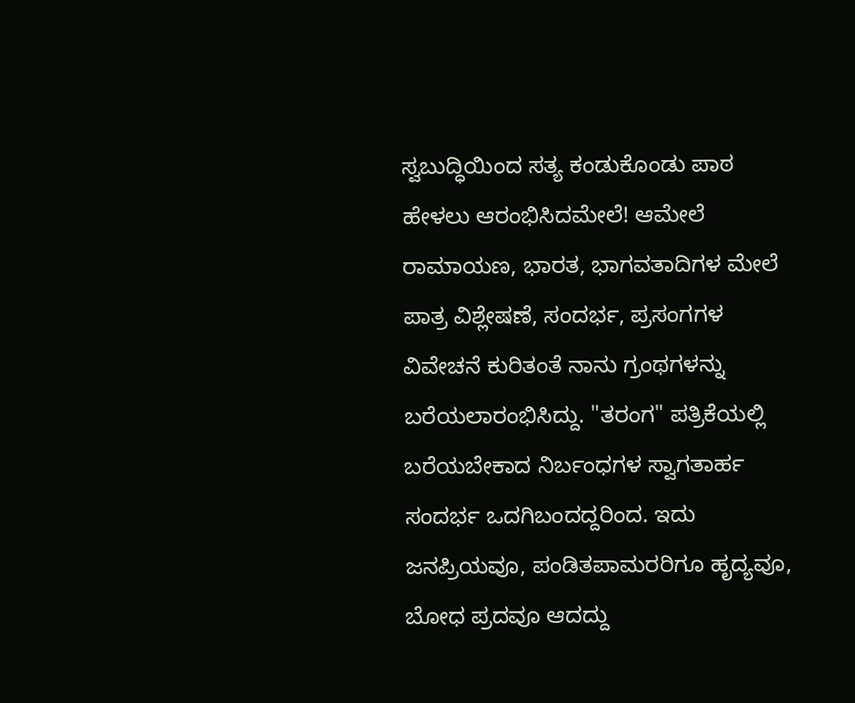ಸ್ವಬುದ್ಧಿಯಿಂದ ಸತ್ಯ ಕಂಡುಕೊಂಡು ಪಾಠ ಹೇಳಲು ಆರಂಭಿಸಿದಮೇಲೆ! ಆಮೇಲೆ ರಾಮಾಯಣ, ಭಾರತ, ಭಾಗವತಾದಿಗಳ ಮೇಲೆ ಪಾತ್ರ ವಿಶ್ಲೇಷಣೆ, ಸಂದರ್ಭ, ಪ್ರಸಂಗಗಳ ವಿವೇಚನೆ ಕುರಿತಂತೆ ನಾನು ಗ್ರಂಥಗಳನ್ನು ಬರೆಯಲಾರಂಭಿಸಿದ್ದು. "ತರಂಗ" ಪತ್ರಿಕೆಯಲ್ಲಿ ಬರೆಯಬೇಕಾದ ನಿರ್ಬಂಧಗಳ ಸ್ವಾಗತಾರ್ಹ ಸಂದರ್ಭ ಒದಗಿಬಂದದ್ದರಿಂದ. ಇದು ಜನಪ್ರಿಯವೂ, ಪಂಡಿತಪಾಮರರಿಗೂ ಹೃದ್ಯವೂ, ಬೋಧ ಪ್ರದವೂ ಆದದ್ದು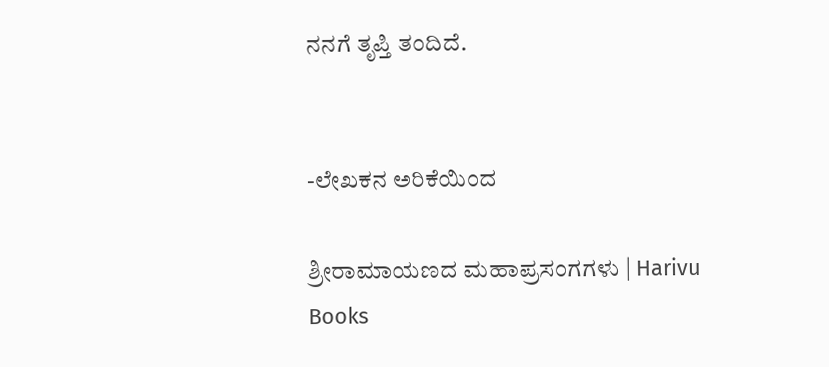ನನಗೆ ತೃಪ್ತಿ ತಂದಿದೆ.


-ಲೇಖಕನ ಅರಿಕೆಯಿಂದ

ಶ್ರೀರಾಮಾಯಣದ ಮಹಾಪ್ರಸಂಗಗಳು | Harivu Books